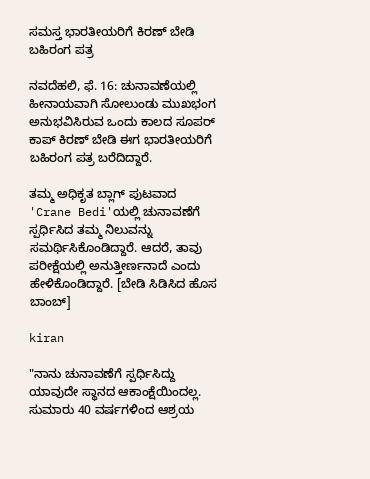ಸಮಸ್ತ ಭಾರತೀಯರಿಗೆ ಕಿರಣ್ ಬೇಡಿ ಬಹಿರಂಗ ಪತ್ರ

ನವದೆಹಲಿ, ಫೆ. 16: ಚುನಾವಣೆಯಲ್ಲಿ ಹೀನಾಯವಾಗಿ ಸೋಲುಂಡು ಮುಖಭಂಗ ಅನುಭವಿಸಿರುವ ಒಂದು ಕಾಲದ ಸೂಪರ್ ಕಾಪ್ ಕಿರಣ್ ಬೇಡಿ ಈಗ ಭಾರತೀಯರಿಗೆ ಬಹಿರಂಗ ಪತ್ರ ಬರೆದಿದ್ದಾರೆ.

ತಮ್ಮ ಅಧಿಕೃತ ಬ್ಲಾಗ್ ಪುಟವಾದ 'Crane Bedi'ಯಲ್ಲಿ ಚುನಾವಣೆಗೆ ಸ್ಪರ್ಧಿಸಿದ ತಮ್ಮ ನಿಲುವನ್ನು ಸಮರ್ಥಿಸಿಕೊಂಡಿದ್ದಾರೆ. ಆದರೆ, ತಾವು ಪರೀಕ್ಷೆಯಲ್ಲಿ ಅನುತ್ತೀರ್ಣನಾದೆ ಎಂದು ಹೇಳಿಕೊಂಡಿದ್ದಾರೆ. [ಬೇಡಿ ಸಿಡಿಸಿದ ಹೊಸ ಬಾಂಬ್]

kiran

"ನಾನು ಚುನಾವಣೆಗೆ ಸ್ಪರ್ಧಿಸಿದ್ದು ಯಾವುದೇ ಸ್ಥಾನದ ಆಕಾಂಕ್ಷೆಯಿಂದಲ್ಲ. ಸುಮಾರು 40 ವರ್ಷಗಳಿಂದ ಆಶ್ರಯ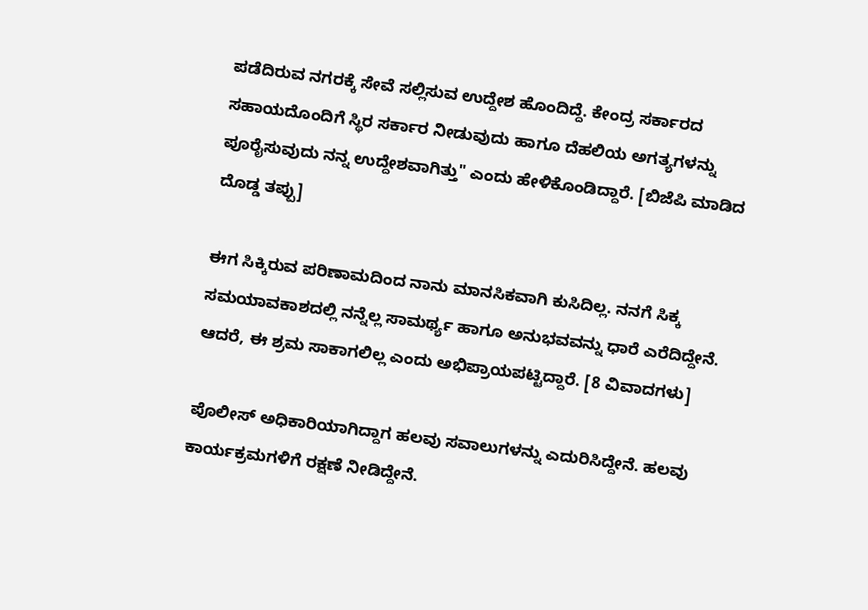ಪಡೆದಿರುವ ನಗರಕ್ಕೆ ಸೇವೆ ಸಲ್ಲಿಸುವ ಉದ್ದೇಶ ಹೊಂದಿದ್ದೆ. ಕೇಂದ್ರ ಸರ್ಕಾರದ ಸಹಾಯದೊಂದಿಗೆ ಸ್ಥಿರ ಸರ್ಕಾರ ನೀಡುವುದು ಹಾಗೂ ದೆಹಲಿಯ ಅಗತ್ಯಗಳನ್ನು ಪೂರೈಸುವುದು ನನ್ನ ಉದ್ದೇಶವಾಗಿತ್ತು" ಎಂದು ಹೇಳಿಕೊಂಡಿದ್ದಾರೆ. [ಬಿಜೆಪಿ ಮಾಡಿದ ದೊಡ್ಡ ತಪ್ಪು]

ಈಗ ಸಿಕ್ಕಿರುವ ಪರಿಣಾಮದಿಂದ ನಾನು ಮಾನಸಿಕವಾಗಿ ಕುಸಿದಿಲ್ಲ. ನನಗೆ ಸಿಕ್ಕ ಸಮಯಾವಕಾಶದಲ್ಲಿ ನನ್ನೆಲ್ಲ ಸಾಮರ್ಥ್ಯ ಹಾಗೂ ಅನುಭವವನ್ನು ಧಾರೆ ಎರೆದಿದ್ದೇನೆ. ಆದರೆ, ಈ ಶ್ರಮ ಸಾಕಾಗಲಿಲ್ಲ ಎಂದು ಅಭಿಪ್ರಾಯಪಟ್ಟಿದ್ದಾರೆ. [8 ವಿವಾದಗಳು]

ಪೊಲೀಸ್ ಅಧಿಕಾರಿಯಾಗಿದ್ದಾಗ ಹಲವು ಸವಾಲುಗಳನ್ನು ಎದುರಿಸಿದ್ದೇನೆ. ಹಲವು ಕಾರ್ಯಕ್ರಮಗಳಿಗೆ ರಕ್ಷಣೆ ನೀಡಿದ್ದೇನೆ.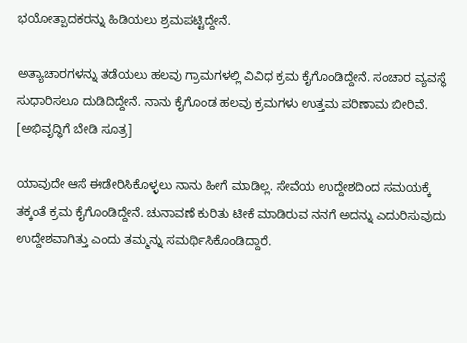ಭಯೋತ್ಪಾದಕರನ್ನು ಹಿಡಿಯಲು ಶ್ರಮಪಟ್ಟಿದ್ದೇನೆ.

ಅತ್ಯಾಚಾರಗಳನ್ನು ತಡೆಯಲು ಹಲವು ಗ್ರಾಮಗಳಲ್ಲಿ ವಿವಿಧ ಕ್ರಮ ಕೈಗೊಂಡಿದ್ದೇನೆ. ಸಂಚಾರ ವ್ಯವಸ್ಥೆ ಸುಧಾರಿಸಲೂ ದುಡಿದಿದ್ದೇನೆ. ನಾನು ಕೈಗೊಂಡ ಹಲವು ಕ್ರಮಗಳು ಉತ್ತಮ ಪರಿಣಾಮ ಬೀರಿವೆ. [ಅಭಿವೃದ್ಧಿಗೆ ಬೇಡಿ ಸೂತ್ರ]

ಯಾವುದೇ ಆಸೆ ಈಡೇರಿಸಿಕೊಳ್ಳಲು ನಾನು ಹೀಗೆ ಮಾಡಿಲ್ಲ. ಸೇವೆಯ ಉದ್ದೇಶದಿಂದ ಸಮಯಕ್ಕೆ ತಕ್ಕಂತೆ ಕ್ರಮ ಕೈಗೊಂಡಿದ್ದೇನೆ. ಚುನಾವಣೆ ಕುರಿತು ಟೀಕೆ ಮಾಡಿರುವ ನನಗೆ ಅದನ್ನು ಎದುರಿಸುವುದು ಉದ್ದೇಶವಾಗಿತ್ತು ಎಂದು ತಮ್ಮನ್ನು ಸಮರ್ಥಿಸಿಕೊಂಡಿದ್ದಾರೆ.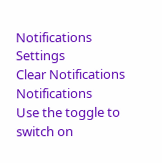Notifications
Settings
Clear Notifications
Notifications
Use the toggle to switch on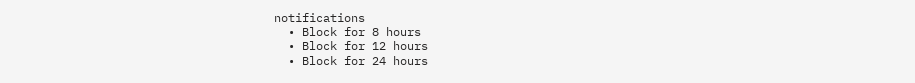notifications
  • Block for 8 hours
  • Block for 12 hours
  • Block for 24 hours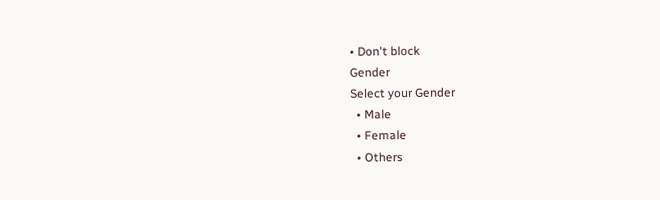• Don't block
Gender
Select your Gender
  • Male
  • Female
  • Others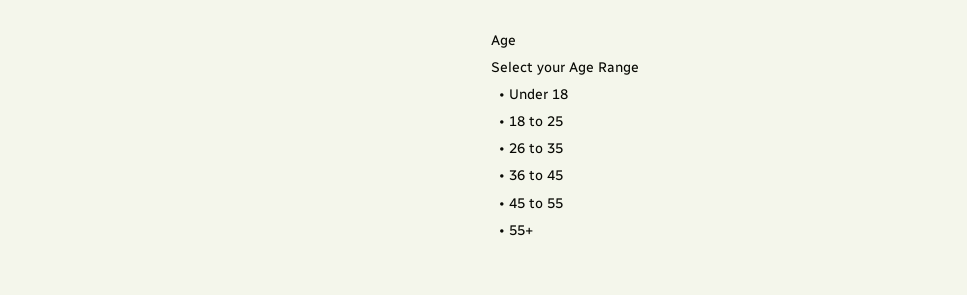Age
Select your Age Range
  • Under 18
  • 18 to 25
  • 26 to 35
  • 36 to 45
  • 45 to 55
  • 55+